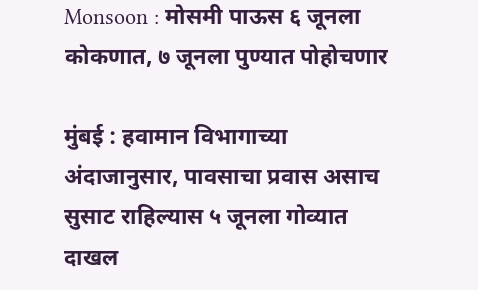Monsoon : मोसमी पाऊस ६ जूनला कोकणात, ७ जूनला पुण्यात पोहोचणार

मुंबई : हवामान विभागाच्या अंदाजानुसार, पावसाचा प्रवास असाच सुसाट राहिल्यास ५ जूनला गोव्यात दाखल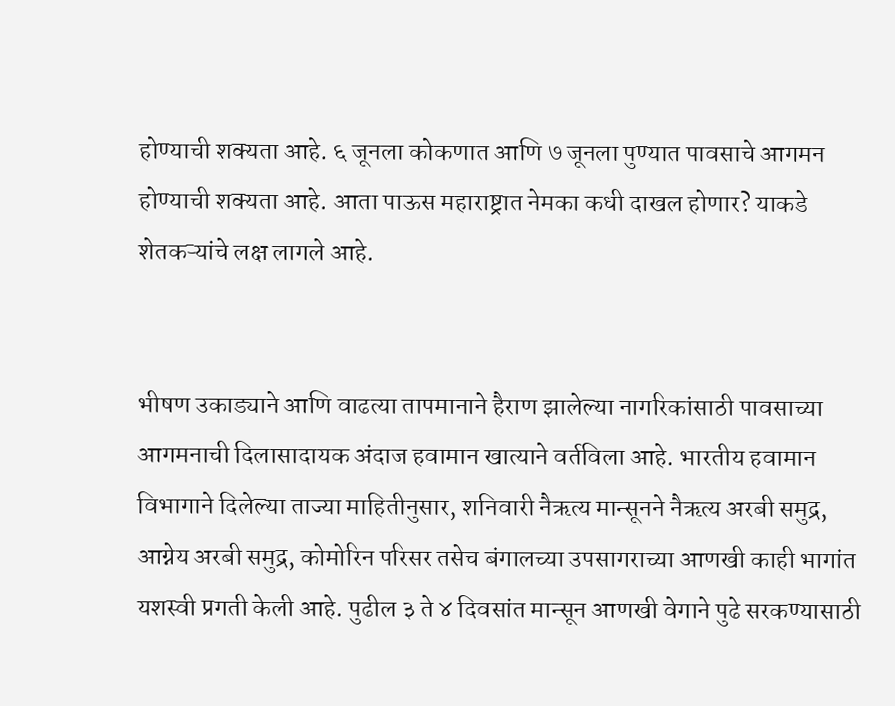होण्याची शक्यता आहे. ६ जूनला कोकणात आणि ७ जूनला पुण्यात पावसाचे आगमन होण्याची शक्यता आहे. आता पाऊस महाराष्ट्रात नेमका कधी दाखल होणार? याकडे शेतकऱ्यांचे लक्ष लागले आहे.


भीषण उकाड्याने आणि वाढत्या तापमानाने हैराण झालेल्या नागरिकांसाठी पावसाच्या आगमनाची दिलासादायक अंदाज हवामान खात्याने वर्तविला आहे. भारतीय हवामान विभागाने दिलेल्या ताज्या माहितीनुसार, शनिवारी नैऋत्य मान्सूनने नैऋत्य अरबी समुद्र, आग्नेय अरबी समुद्र, कोमोरिन परिसर तसेच बंगालच्या उपसागराच्या आणखी काही भागांत यशस्वी प्रगती केली आहे. पुढील ३ ते ४ दिवसांत मान्सून आणखी वेगाने पुढे सरकण्यासाठी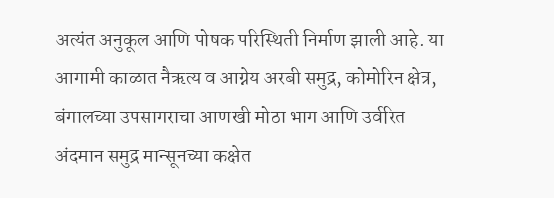अत्यंत अनुकूल आणि पोषक परिस्थिती निर्माण झाली आहे. या आगामी काळात नैऋत्य व आग्नेय अरबी समुद्र, कोमोरिन क्षेत्र, बंगालच्या उपसागराचा आणखी मोठा भाग आणि उर्वरित अंदमान समुद्र मान्सूनच्या कक्षेत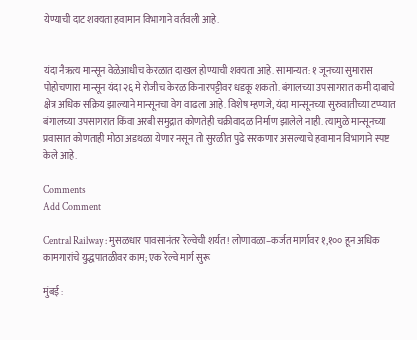येण्याची दाट शक्यता हवामान विभागाने वर्तवली आहे.


यंदा नैऋत्य मान्सून वेळेआधीच केरळात दाखल होण्याची शक्यता आहे. सामान्यत: १ जूनच्या सुमारास पोहोचणारा मान्सून यंदा २६ मे रोजीच केरळ किनारपट्टीवर धडकू शकतो. बंगालच्या उपसागरात कमी दाबाचे क्षेत्र अधिक सक्रिय झाल्याने मान्सूनचा वेग वाढला आहे. विशेष म्हणजे, यंदा मान्सूनच्या सुरुवातीच्या टप्प्यात बंगालच्या उपसागरात किंवा अरबी समुद्रात कोणतेही चक्रीवादळ निर्माण झालेले नाही. त्यामुळे मान्सूनच्या प्रवासात कोणताही मोठा अडथळा येणार नसून तो सुरळीत पुढे सरकणार असल्याचे हवामान विभागाने स्पष्ट केले आहे.

Comments
Add Comment

Central Railway : मुसळधार पावसानंतर रेल्वेची शर्यत! लोणावळा–कर्जत मार्गावर १,१०० हून अधिक कामगारांचे युद्धपातळीवर काम; एक रेल्वे मार्ग सुरू

मुंबई :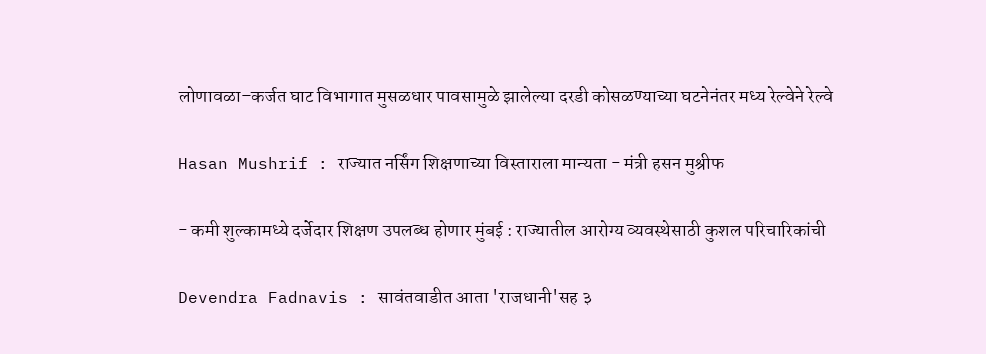लोणावळा–कर्जत घाट विभागात मुसळधार पावसामुळे झालेल्या दरडी कोसळण्याच्या घटनेनंतर मध्य रेल्वेने रेल्वे

Hasan Mushrif : राज्यात नर्सिंग शिक्षणाच्या विस्ताराला मान्यता - मंत्री हसन मुश्रीफ

- कमी शुल्कामध्ये दर्जेदार शिक्षण उपलब्ध होणार मुंबई : राज्यातील आरोग्य व्यवस्थेसाठी कुशल परिचारिकांची

Devendra Fadnavis : सावंतवाडीत आता 'राजधानी'सह ३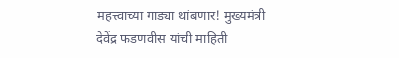महत्त्वाच्या गाड्या थांबणार! मुख्यमंत्री देवेंद्र फडणवीस यांची माहिती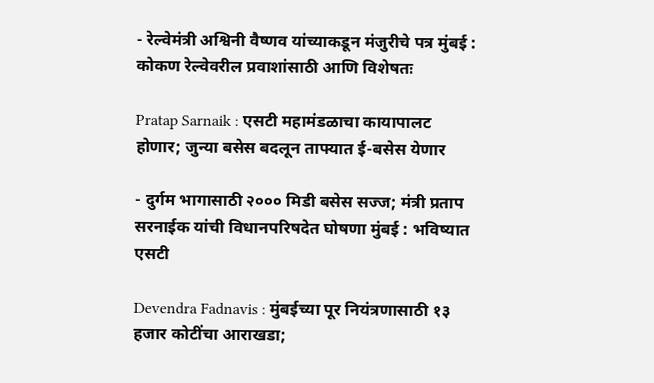- रेल्वेमंत्री अश्विनी वैष्णव यांच्याकडून मंजुरीचे पत्र मुंबई : कोकण रेल्वेवरील प्रवाशांसाठी आणि विशेषतः

Pratap Sarnaik : एसटी महामंडळाचा कायापालट होणार; जुन्या बसेस बदलून ताफ्यात ई-बसेस येणार

- दुर्गम भागासाठी २००० मिडी बसेस सज्ज; मंत्री प्रताप सरनाईक यांची विधानपरिषदेत घोषणा मुंबई : भविष्यात एसटी

Devendra Fadnavis : मुंबईच्या पूर नियंत्रणासाठी १३ हजार कोटींचा आराखडा;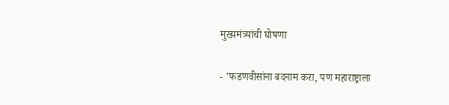मुख्यमंत्र्यांची घोषणा

- 'फडणवीसांना बदनाम करा, पण महाराष्ट्राला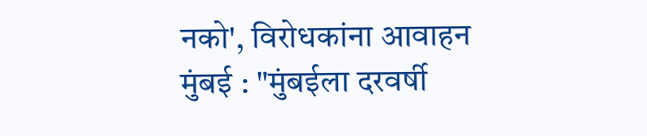नको', विरोधकांना आवाहन मुंबई : "मुंबईला दरवर्षी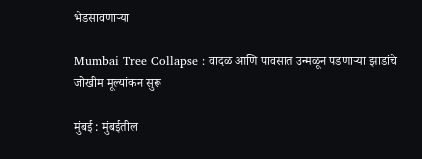भेडसावणाऱ्या

Mumbai Tree Collapse : वादळ आणि पावसात उन्मळून पडणाऱ्या झाडांचे जोखीम मूल्यांकन सुरू

मुंबई : मुंबईतील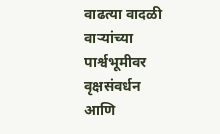वाढत्या वादळी वाऱ्यांच्या पार्श्वभूमीवर वृक्षसंवर्धन आणि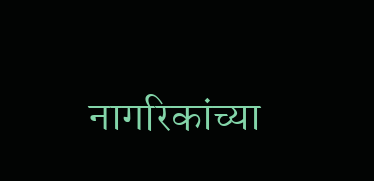नागरिकांच्या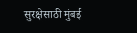सुरक्षेसाठी मुंबई